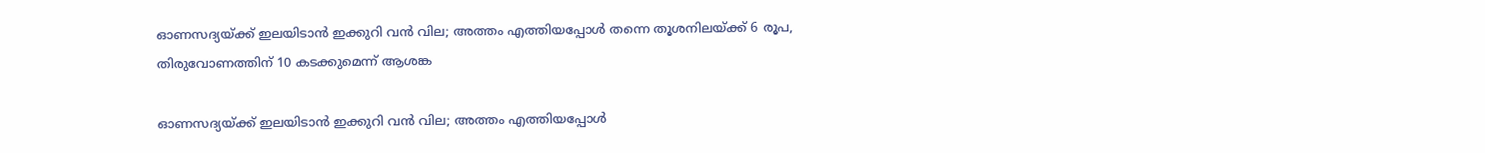ഓണസദ്യയ്ക്ക് ഇലയിടാൻ ഇക്കുറി വൻ വില; അത്തം എത്തിയപ്പോൾ തന്നെ തൂശനിലയ്ക്ക് 6 രൂപ, തിരുവോണത്തിന് 10 കടക്കുമെന്ന് ആശങ്ക

ഓണസദ്യയ്ക്ക് ഇലയിടാൻ ഇക്കുറി വൻ വില; അത്തം എത്തിയപ്പോൾ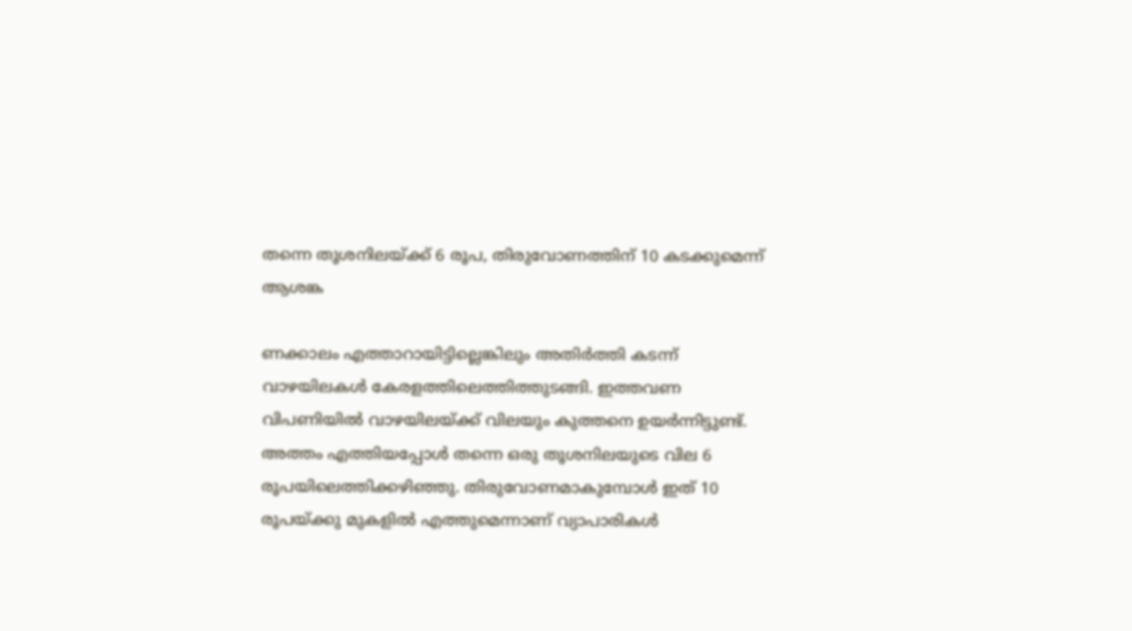തന്നെ തൂശനിലയ്ക്ക് 6 രൂപ, തിരുവോണത്തിന് 10 കടക്കുമെന്ന് ആശങ്ക

ണക്കാലം എത്താറായിട്ടില്ലെങ്കിലും അതിർത്തി കടന്ന് വാഴയിലകൾ കേരളത്തിലെത്തിത്തുടങ്ങി. ഇത്തവണ വിപണിയിൽ വാഴയിലയ്ക്ക് വിലയും കുത്തനെ ഉയർന്നിട്ടുണ്ട്. അത്തം എത്തിയപ്പോൾ തന്നെ ഒരു തൂശനിലയുടെ വില 6 രൂപയിലെത്തിക്കഴിഞ്ഞു. തിരുവോണമാകുമ്പോൾ ഇത് 10 രൂപയ്ക്കു മുകളിൽ എത്തുമെന്നാണ് വ്യാപാരികൾ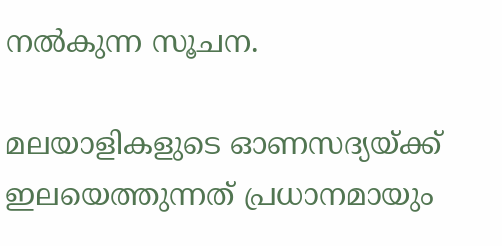നൽകുന്ന സൂചന.

മലയാളികളുടെ ഓണസദ്യയ്ക്ക് ഇലയെത്തുന്നത് പ്രധാനമായും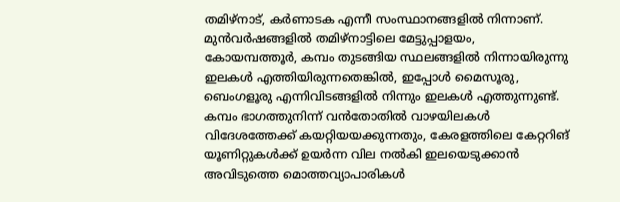തമിഴ്നാട്, കർണാടക എന്നീ സംസ്ഥാനങ്ങളിൽ നിന്നാണ്. മുൻവർഷങ്ങളിൽ തമിഴ്നാട്ടിലെ മേട്ടുപ്പാളയം, കോയമ്പത്തൂർ, കമ്പം തുടങ്ങിയ സ്ഥലങ്ങളിൽ നിന്നായിരുന്നു ഇലകൾ എത്തിയിരുന്നതെങ്കിൽ, ഇപ്പോൾ മൈസൂരു, ബെംഗളൂരു എന്നിവിടങ്ങളിൽ നിന്നും ഇലകൾ എത്തുന്നുണ്ട്. കമ്പം ഭാഗത്തുനിന്ന് വൻതോതിൽ വാഴയിലകൾ വിദേശത്തേക്ക് കയറ്റിയയക്കുന്നതും, കേരളത്തിലെ കേറ്ററിങ് യൂണിറ്റുകൾക്ക് ഉയർന്ന വില നൽകി ഇലയെടുക്കാൻ അവിടുത്തെ മൊത്തവ്യാപാരികൾ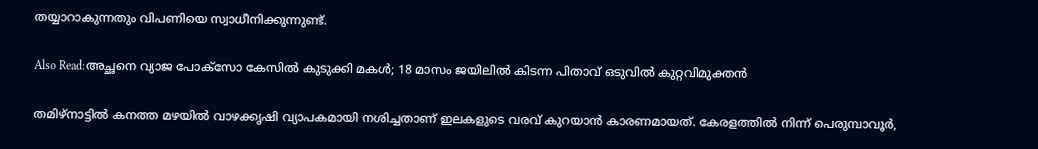തയ്യാറാകുന്നതും വിപണിയെ സ്വാധീനിക്കുന്നുണ്ട്.

Also Read:അച്ഛനെ വ്യാജ പോക്സോ കേസിൽ കുടുക്കി മകൾ; 18 മാസം ജയിലിൽ കിടന്ന പിതാവ് ഒടുവിൽ കുറ്റവിമുക്തൻ

തമിഴ്നാട്ടിൽ കനത്ത മഴയിൽ വാഴക്കൃഷി വ്യാപകമായി നശിച്ചതാണ് ഇലകളുടെ വരവ് കുറയാൻ കാരണമായത്. കേരളത്തിൽ നിന്ന് പെരുമ്പാവൂർ,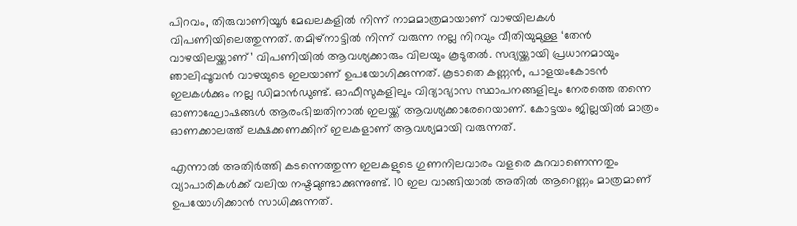പിറവം, തിരുവാണിയൂർ മേഖലകളിൽ നിന്ന് നാമമാത്രമായാണ് വാഴയിലകൾ വിപണിയിലെത്തുന്നത്. തമിഴ്നാട്ടിൽ നിന്ന് വരുന്ന നല്ല നിറവും വീതിയുമുള്ള ‘തേൻ വാഴയിലയ്ക്കാണ്’ വിപണിയിൽ ആവശ്യക്കാരും വിലയും കൂടുതൽ. സദ്യയ്ക്കായി പ്രധാനമായും ഞാലിപ്പൂവൻ വാഴയുടെ ഇലയാണ് ഉപയോഗിക്കുന്നത്. കൂടാതെ കണ്ണൻ, പാളയംകോടൻ ഇലകൾക്കും നല്ല ഡിമാൻഡുണ്ട്. ഓഫീസുകളിലും വിദ്യാഭ്യാസ സ്ഥാപനങ്ങളിലും നേരത്തെ തന്നെ ഓണാഘോഷങ്ങൾ ആരംഭിച്ചതിനാൽ ഇലയ്ക്ക് ആവശ്യക്കാരേറെയാണ്. കോട്ടയം ജില്ലയിൽ മാത്രം ഓണക്കാലത്ത് ലക്ഷക്കണക്കിന് ഇലകളാണ് ആവശ്യമായി വരുന്നത്.

എന്നാൽ അതിർത്തി കടന്നെത്തുന്ന ഇലകളുടെ ഗുണനിലവാരം വളരെ കുറവാണെന്നതും വ്യാപാരികൾക്ക് വലിയ നഷ്ടമുണ്ടാക്കുന്നുണ്ട്. 10 ഇല വാങ്ങിയാൽ അതിൽ ആറെണ്ണം മാത്രമാണ് ഉപയോഗിക്കാൻ സാധിക്കുന്നത്.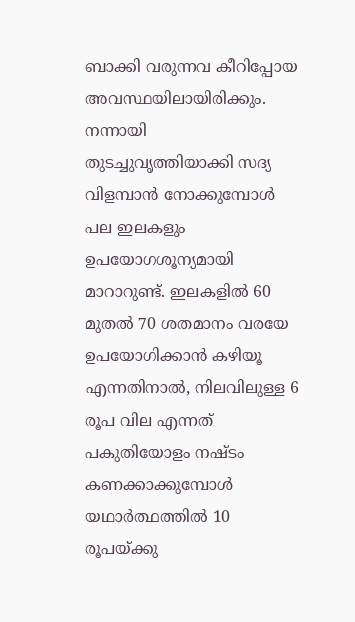ബാക്കി വരുന്നവ കീറിപ്പോയ അവസ്ഥയിലായിരിക്കും. നന്നായി തുടച്ചുവൃത്തിയാക്കി സദ്യ വിളമ്പാൻ നോക്കുമ്പോൾ പല ഇലകളും ഉപയോഗശൂന്യമായി മാറാറുണ്ട്. ഇലകളിൽ 60 മുതൽ 70 ശതമാനം വരയേ ഉപയോഗിക്കാൻ കഴിയൂ എന്നതിനാൽ, നിലവിലുള്ള 6 രൂപ വില എന്നത് പകുതിയോളം നഷ്ടം കണക്കാക്കുമ്പോൾ യഥാർത്ഥത്തിൽ 10 രൂപയ്ക്കു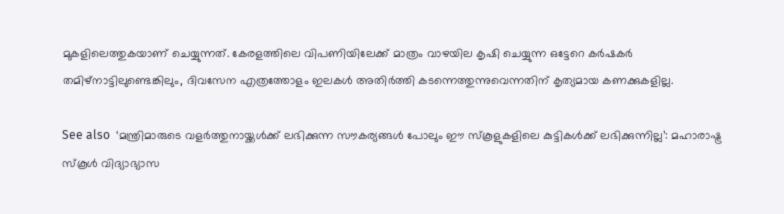മുകളിലെത്തുകയാണ് ചെയ്യുന്നത്. കേരളത്തിലെ വിപണിയിലേക്ക് മാത്രം വാഴയില കൃഷി ചെയ്യുന്ന ഒട്ടേറെ കർഷകർ തമിഴ്‌നാട്ടിലുണ്ടെങ്കിലും, ദിവസേന എത്രത്തോളം ഇലകൾ അതിർത്തി കടന്നെത്തുന്നുവെന്നതിന് കൃത്യമായ കണക്കുകളില്ല.

See also  ‘മന്ത്രിമാരുടെ വളർത്തുനായ്ക്കൾക്ക് ലഭിക്കുന്ന സൗകര്യങ്ങൾ പോലും ഈ സ്കൂളുകളിലെ കുട്ടികൾക്ക് ലഭിക്കുന്നില്ല’: മഹാരാഷ്ട്ര സ്കൂൾ വിദ്യാഭ്യാസ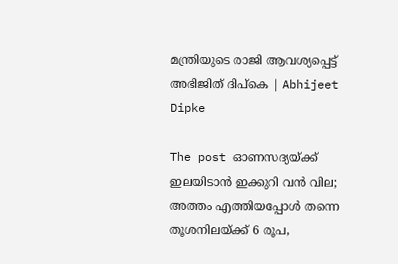മന്ത്രിയുടെ രാജി ആവശ്യപ്പെട്ട് അഭിജിത് ദിപ്കെ | Abhijeet Dipke

The post ഓണസദ്യയ്ക്ക് ഇലയിടാൻ ഇക്കുറി വൻ വില; അത്തം എത്തിയപ്പോൾ തന്നെ തൂശനിലയ്ക്ക് 6 രൂപ,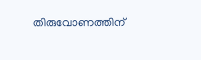തിരുവോണത്തിന്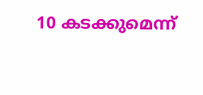10 കടക്കുമെന്ന്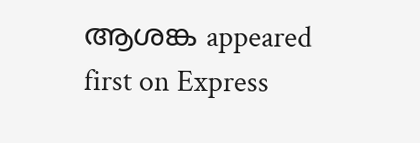ആശങ്ക appeared first on Express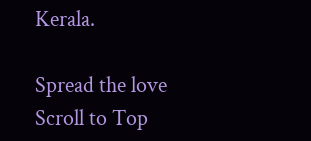Kerala.

Spread the love
Scroll to Top